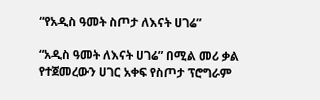“የአዲስ ዓመት ስጦታ ለእናት ሀገሬ”

“አዲስ ዓመት ለእናት ሀገሬ” በሚል መሪ ቃል የተጀመረውን ሀገር አቀፍ የስጦታ ፕሮግራም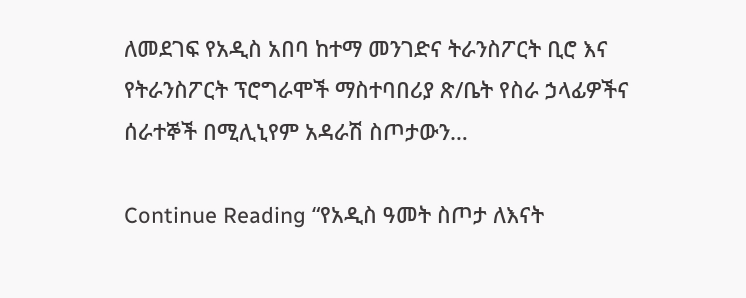ለመደገፍ የአዲስ አበባ ከተማ መንገድና ትራንስፖርት ቢሮ እና የትራንስፖርት ፕሮግራሞች ማስተባበሪያ ጽ/ቤት የስራ ኃላፊዎችና ሰራተኞች በሚሊኒየም አዳራሽ ስጦታውን…

Continue Reading “የአዲስ ዓመት ስጦታ ለእናት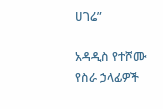ሀገሬ”

አዳዲስ የተሾሙ የስራ ኃላፊዎች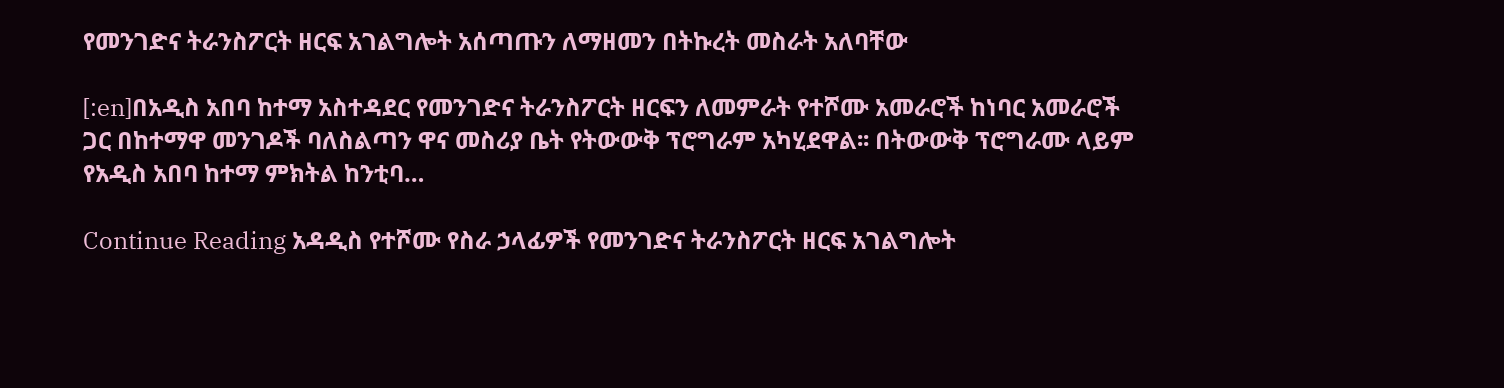የመንገድና ትራንስፖርት ዘርፍ አገልግሎት አሰጣጡን ለማዘመን በትኩረት መስራት አለባቸው

[:en]በአዲስ አበባ ከተማ አስተዳደር የመንገድና ትራንስፖርት ዘርፍን ለመምራት የተሾሙ አመራሮች ከነባር አመራሮች ጋር በከተማዋ መንገዶች ባለስልጣን ዋና መስሪያ ቤት የትውውቅ ፕሮግራም አካሂደዋል፡፡ በትውውቅ ፕሮግራሙ ላይም የአዲስ አበባ ከተማ ምክትል ከንቲባ…

Continue Reading አዳዲስ የተሾሙ የስራ ኃላፊዎች የመንገድና ትራንስፖርት ዘርፍ አገልግሎት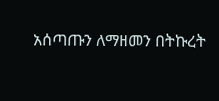አሰጣጡን ለማዘመን በትኩረት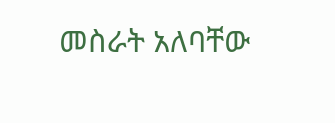መስራት አለባቸው